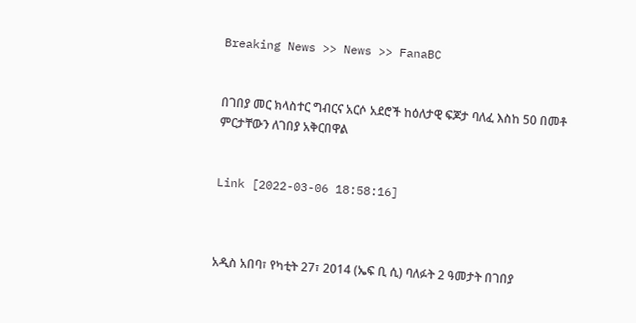Breaking News >> News >> FanaBC


በገበያ መር ክላስተር ግብርና አርሶ አደሮች ከዕለታዊ ፍጆታ ባለፈ እስከ 50 በመቶ ምርታቸውን ለገበያ አቅርበዋል


Link [2022-03-06 18:58:16]



አዲስ አበባ፣ የካቲት 27፣ 2014 (ኤፍ ቢ ሲ) ባለፉት 2 ዓመታት በገበያ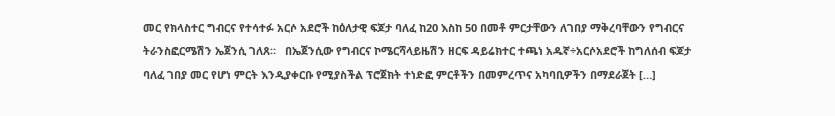መር የክላስተር ግብርና የተሳተፉ አርሶ አደሮች ከዕለታዊ ፍጆታ ባለፈ ከ20 እስከ 50 በመቶ ምርታቸውን ለገበያ ማቅረባቸውን የግብርና ትራንስፎርሜሽን ኤጀንሲ ገለጸ።   በኤጀንሲው የግብርና ኮሜርሻላይዜሽን ዘርፍ ዳይሬክተር ተጫነ አዱኛ÷አርሶአደሮች ከግለሰብ ፍጆታ ባለፈ ገበያ መር የሆነ ምርት እንዲያቀርቡ የሚያስችል ፕሮጀክት ተነድፎ ምርቶችን በመምረጥና አካባቢዎችን በማደራጀት […]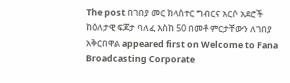The post በገበያ መር ክላስተር ግብርና አርሶ አደሮች ከዕለታዊ ፍጆታ ባለፈ እስከ 50 በመቶ ምርታቸውን ለገበያ አቅርበዋል appeared first on Welcome to Fana Broadcasting Corporate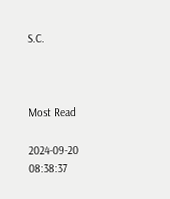S.C.



Most Read

2024-09-20 08:38:37